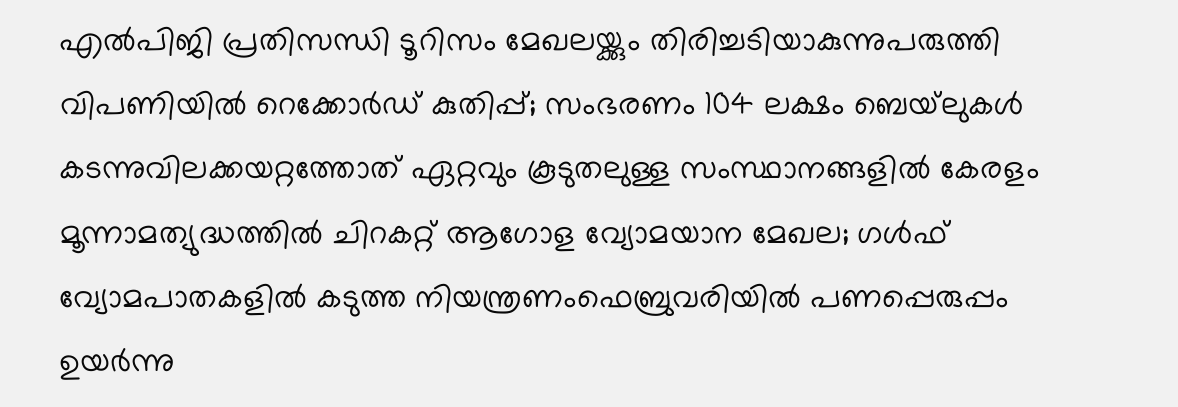എല്‍പിജി പ്രതിസന്ധി ടൂറിസം മേഖലയ്ക്കും തിരിച്ചടിയാകുന്നുപരുത്തി വിപണിയില്‍ റെക്കോര്‍ഡ് കുതിപ്പ്; സംഭരണം 104 ലക്ഷം ബെയ്‌ലുകള്‍ കടന്നുവിലക്കയറ്റത്തോത് ഏറ്റവും കൂടുതലുള്ള സംസ്ഥാനങ്ങളിൽ കേരളം മൂന്നാമത്യുദ്ധത്തില്‍ ചിറകറ്റ് ആഗോള വ്യോമയാന മേഖല; ഗള്‍ഫ് വ്യോമപാതകളില്‍ കടുത്ത നിയന്ത്രണംഫെബ്രുവരിയിൽ പണപ്പെരുപ്പം ഉയർന്നു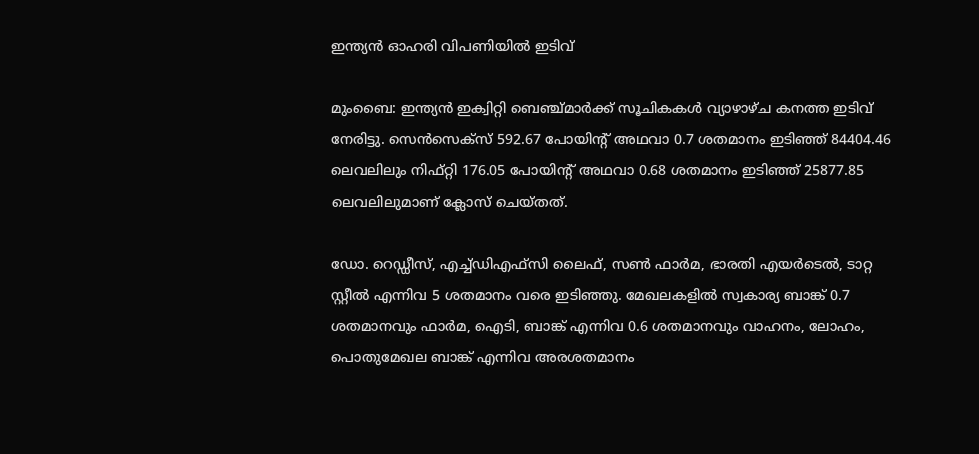ഇന്ത്യന്‍ ഓഹരി വിപണിയില്‍ ഇടിവ്

മുംബൈ: ഇന്ത്യന്‍ ഇക്വിറ്റി ബെഞ്ച്മാര്‍ക്ക് സൂചികകള്‍ വ്യാഴാഴ്ച കനത്ത ഇടിവ് നേരിട്ടു. സെന്‍സെക്സ് 592.67 പോയിന്റ് അഥവാ 0.7 ശതമാനം ഇടിഞ്ഞ് 84404.46 ലെവലിലും നിഫ്റ്റി 176.05 പോയിന്റ് അഥവാ 0.68 ശതമാനം ഇടിഞ്ഞ് 25877.85 ലെവലിലുമാണ് ക്ലോസ് ചെയ്തത്.

ഡോ. റെഡ്ഡീസ്, എച്ച്ഡിഎഫ്സി ലൈഫ്, സണ്‍ ഫാര്‍മ, ഭാരതി എയര്‍ടെല്‍, ടാറ്റ സ്റ്റീല്‍ എന്നിവ 5 ശതമാനം വരെ ഇടിഞ്ഞു. മേഖലകളില്‍ സ്വകാര്യ ബാങ്ക് 0.7 ശതമാനവും ഫാര്‍മ, ഐടി, ബാങ്ക് എന്നിവ 0.6 ശതമാനവും വാഹനം, ലോഹം, പൊതുമേഖല ബാങ്ക് എന്നിവ അരശതമാനം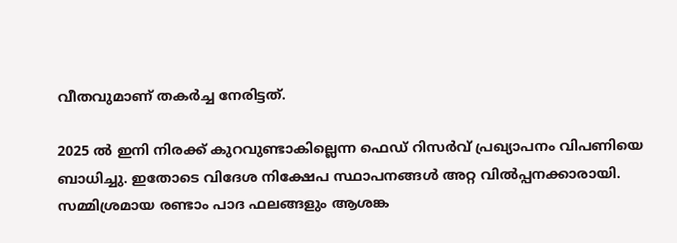വീതവുമാണ്‌ തകര്‍ച്ച നേരിട്ടത്.

2025 ല്‍ ഇനി നിരക്ക് കുറവുണ്ടാകില്ലെന്ന ഫെഡ് റിസര്‍വ് പ്രഖ്യാപനം വിപണിയെ ബാധിച്ചു. ഇതോടെ വിദേശ നിക്ഷേപ സ്ഥാപനങ്ങള്‍ അറ്റ വില്‍പ്പനക്കാരായി. സമ്മിശ്രമായ രണ്ടാം പാദ ഫലങ്ങളും ആശങ്ക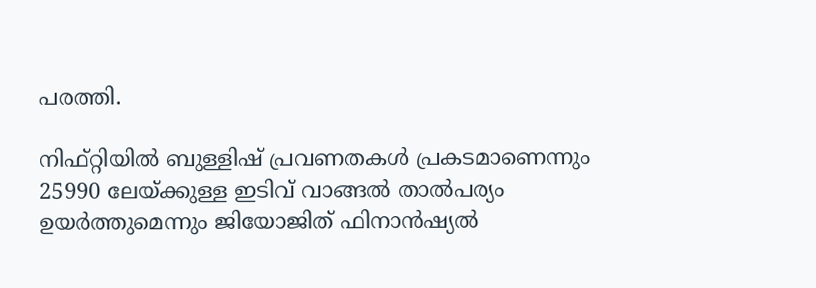പരത്തി.

നിഫ്റ്റിയില്‍ ബുള്ളിഷ് പ്രവണതകള്‍ പ്രകടമാണെന്നും 25990 ലേയ്ക്കുള്ള ഇടിവ് വാങ്ങല്‍ താല്‍പര്യം ഉയര്‍ത്തുമെന്നും ജിയോജിത് ഫിനാന്‍ഷ്യല്‍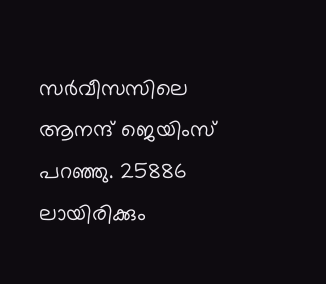സര്‍വീസസിലെ ആനന്ദ് ജെയിംസ് പറഞ്ഞു. 25886 ലായിരിക്കും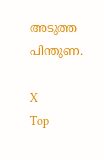അടുത്ത പിന്തുണ.

X
Top